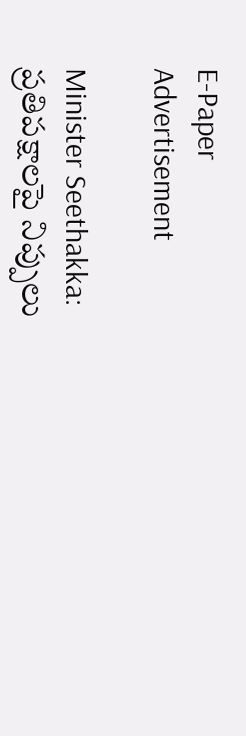E-Paper
Advertisement

Minister Seethakka: ప్రతిపక్షాలపై నిప్పులు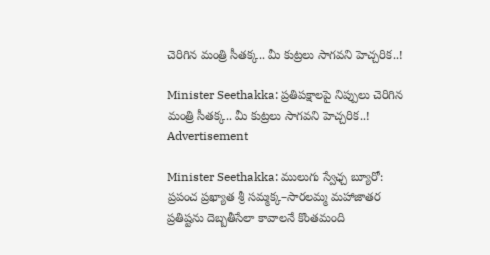చెరిగిన మంత్రి సీతక్క.. మీ కుట్రలు సాగవని హెచ్చరిక..!

Minister Seethakka: ప్రతిపక్షాలపై నిప్పులు చెరిగిన మంత్రి సీతక్క.. మీ కుట్రలు సాగవని హెచ్చరిక..!
Advertisement

Minister Seethakka: ములుగు స్వేఛ్చ బ్యూరో: ప్రపంచ ప్రఖ్యాత శ్రీ సమ్మక్క–సారలమ్మ మహాజాతర ప్రతిష్టను దెబ్బతీసేలా కావాలనే కొంతమంది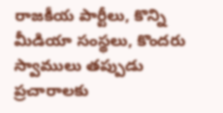రాజకీయ పార్టీలు, కొన్ని మీడియా సంస్థలు, కొందరు స్వాములు తప్పుడు ప్రచారాలకు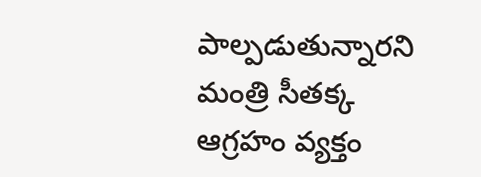పాల్పడుతున్నారని మంత్రి సీతక్క ఆగ్రహం వ్యక్తం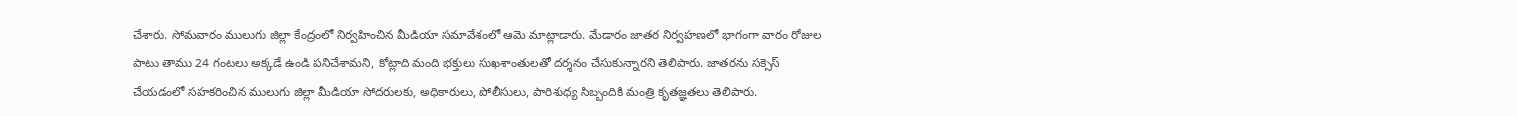చేశారు. సోమవారం ములుగు జిల్లా కేంద్రంలో నిర్వహించిన మీడియా సమావేశంలో ఆమె మాట్లాడారు. మేడారం జాతర నిర్వహణలో భాగంగా వారం రోజుల పాటు తాము 24 గంటలు అక్కడే ఉండి పనిచేశామని, కోట్లాది మంది భక్తులు సుఖశాంతులతో దర్శనం చేసుకున్నారని తెలిపారు. జాతరను సక్సెస్ చేయడంలో సహకరించిన ములుగు జిల్లా మీడియా సోదరులకు, అధికారులు, పోలీసులు, పారిశుధ్య సిబ్బందికి మంత్రి కృతజ్ఞతలు తెలిపారు.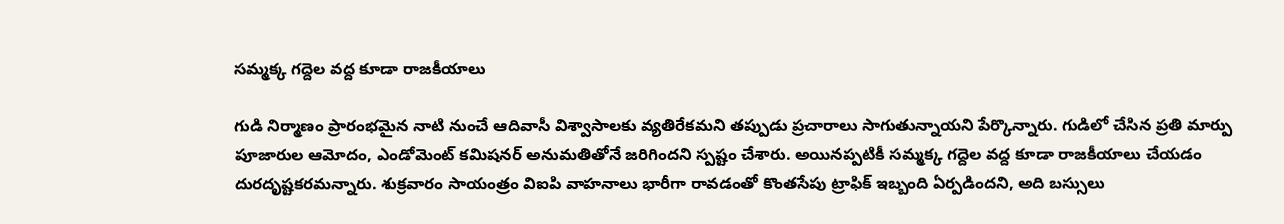సమ్మక్క గద్దెల వద్ద కూడా రాజకీయాలు

గుడి నిర్మాణం ప్రారంభమైన నాటి నుంచే ఆదివాసీ విశ్వాసాలకు వ్యతిరేకమని తప్పుడు ప్రచారాలు సాగుతున్నాయని పేర్కొన్నారు. గుడిలో చేసిన ప్రతి మార్పు పూజారుల ఆమోదం, ఎండోమెంట్ కమిషనర్ అనుమతితోనే జరిగిందని స్పష్టం చేశారు. అయినప్పటికీ సమ్మక్క గద్దెల వద్ద కూడా రాజకీయాలు చేయడం దురదృష్టకరమన్నారు. శుక్రవారం సాయంత్రం విఐపి వాహనాలు భారీగా రావడంతో కొంతసేపు ట్రాఫిక్ ఇబ్బంది ఏర్పడిందని, అది బస్సులు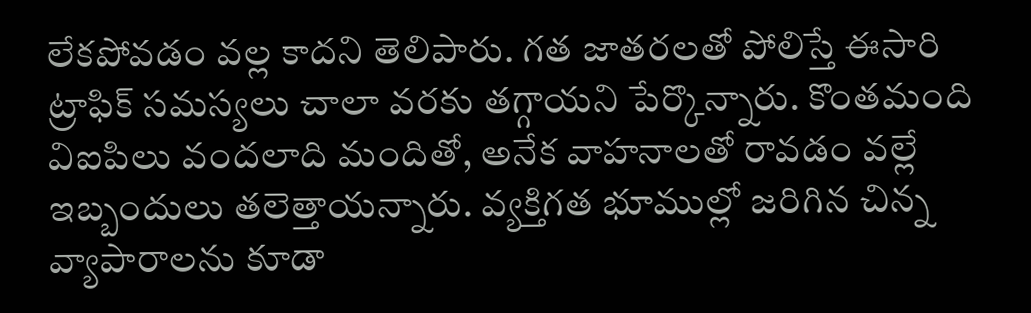లేకపోవడం వల్ల కాదని తెలిపారు. గత జాతరలతో పోలిస్తే ఈసారి ట్రాఫిక్ సమస్యలు చాలా వరకు తగ్గాయని పేర్కొన్నారు. కొంతమంది విఐపిలు వందలాది మందితో, అనేక వాహనాలతో రావడం వల్లే ఇబ్బందులు తలెత్తాయన్నారు. వ్యక్తిగత భూముల్లో జరిగిన చిన్న వ్యాపారాలను కూడా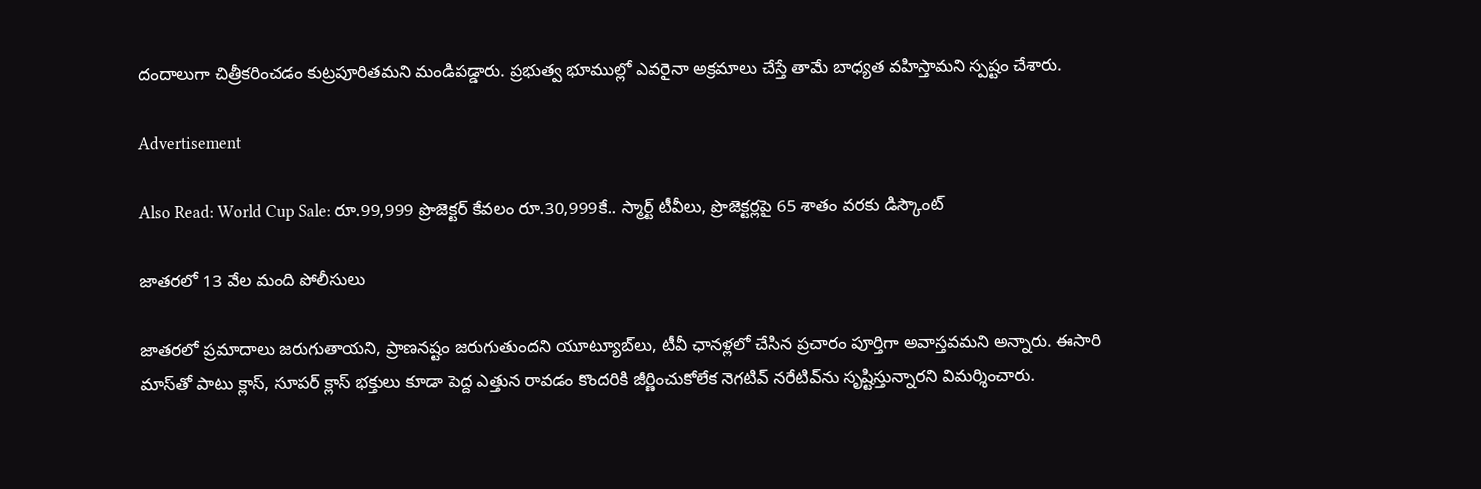దందాలుగా చిత్రీకరించడం కుట్రపూరితమని మండిపడ్డారు. ప్రభుత్వ భూముల్లో ఎవరైనా అక్రమాలు చేస్తే తామే బాధ్యత వహిస్తామని స్పష్టం చేశారు.

Advertisement

Also Read: World Cup Sale: రూ.99,999 ప్రొజెక్టర్ కేవలం రూ.30,999కే.. స్మార్ట్ టీవీలు, ప్రొజెక్టర్లపై 65 శాతం వరకు డిస్కౌంట్

జాతరలో 13 వేల మంది పోలీసులు

జాతరలో ప్రమాదాలు జరుగుతాయని, ప్రాణనష్టం జరుగుతుందని యూట్యూబ్‌లు, టీవీ ఛానళ్లలో చేసిన ప్రచారం పూర్తిగా అవాస్తవమని అన్నారు. ఈసారి మాస్‌తో పాటు క్లాస్, సూపర్ క్లాస్ భక్తులు కూడా పెద్ద ఎత్తున రావడం కొందరికి జీర్ణించుకోలేక నెగటివ్ నరేటివ్‌ను సృష్టిస్తున్నారని విమర్శించారు.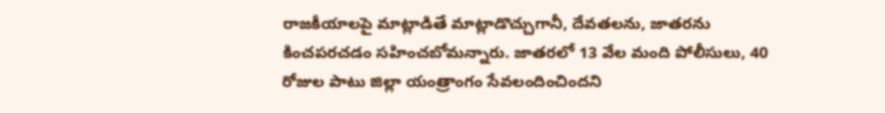రాజకీయాలపై మాట్లాడితే మాట్లాడొచ్చుగానీ, దేవతలను, జాతరను కించపరచడం సహించబోమన్నారు. జాతరలో 13 వేల మంది పోలీసులు, 40 రోజుల పాటు జిల్లా యంత్రాంగం సేవలందించిందని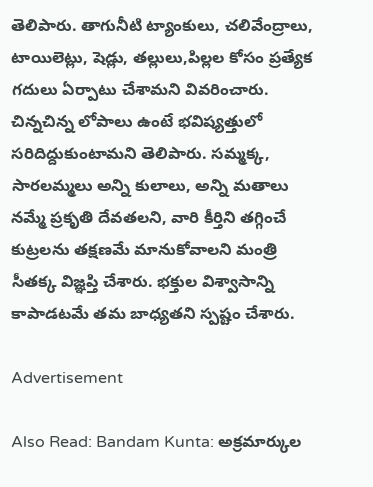తెలిపారు. తాగునీటి ట్యాంకులు, చలివేంద్రాలు, టాయిలెట్లు, షెడ్లు, తల్లులు,పిల్లల కోసం ప్రత్యేక గదులు ఏర్పాటు చేశామని వివరించారు. చిన్నచిన్న లోపాలు ఉంటే భవిష్యత్తులో సరిదిద్దుకుంటామని తెలిపారు. సమ్మక్క, సారలమ్మలు అన్ని కులాలు, అన్ని మతాలు నమ్మే ప్రకృతి దేవతలని, వారి కీర్తిని తగ్గించే కుట్రలను తక్షణమే మానుకోవాలని మంత్రి సీతక్క విజ్ఞప్తి చేశారు. భక్తుల విశ్వాసాన్ని కాపాడటమే తమ బాధ్యతని స్పష్టం చేశారు.

Advertisement

Also Read: Bandam Kunta: అక్రమార్కుల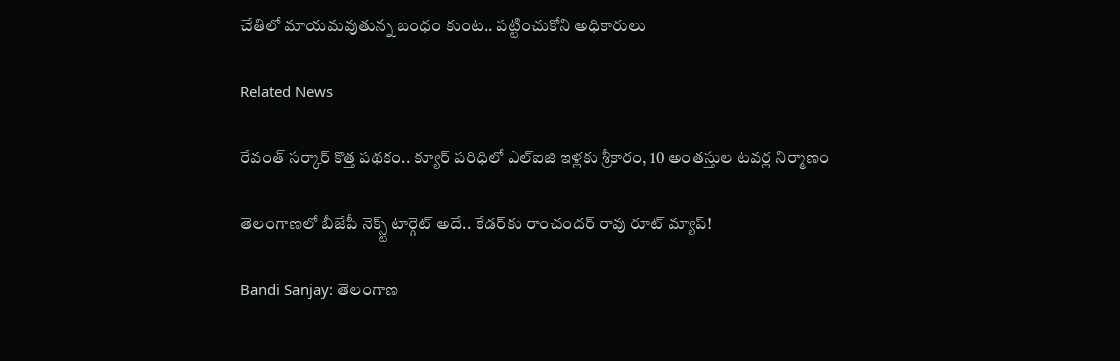చేతిలో మాయమవుతున్న బంధం కుంట.. పట్టించుకోని అధికారులు

Related News

రేవంత్ సర్కార్ కొత్త పథకం.. క్యూర్ పరిధిలో ఎల్ఐజి ఇళ్లకు శ్రీకారం, 10 అంతస్తుల టవర్ల నిర్మాణం

తెలంగాణలో బీజేపీ నెక్స్ట్ టార్గెట్ అదే.. కేడర్‌కు రాంచందర్ రావు రూట్ మ్యాప్!

Bandi Sanjay: తెలంగాణ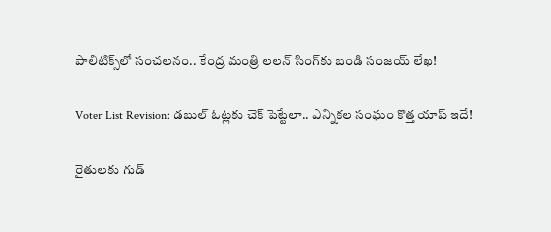పాలిటిక్స్‌లో సంచలనం.. కేంద్ర మంత్రి లలన్ సింగ్‌కు బండి సంజయ్ లేఖ!

Voter List Revision: డబుల్ ఓట్లకు చెక్ పెట్టేలా.. ఎన్నికల సంఘం కొత్త యాప్ ఇదే!

రైతులకు గుడ్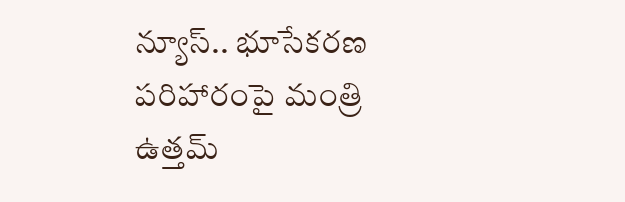న్యూస్.. భూసేకరణ పరిహారంపై మంత్రి ఉత్తమ్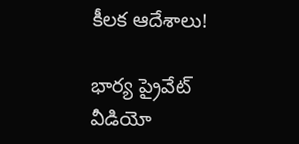కీలక ఆదేశాలు!

భార్య ప్రైవేట్ వీడియో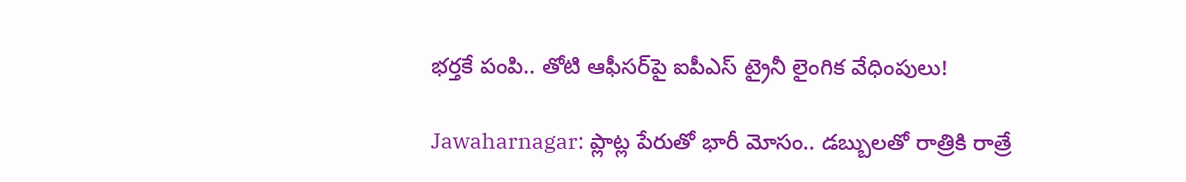భర్తకే పంపి.. తోటి ఆఫీసర్‌పై ఐపీఎస్ ట్రైనీ లైంగిక వేధింపులు!

Jawaharnagar: ప్లాట్ల పేరుతో భారీ మోసం.. డబ్బులతో రాత్రికి రాత్రే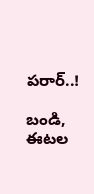పరార్..!

బండి, ఈటల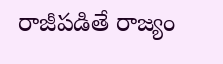రాజీపడితే రాజ్యం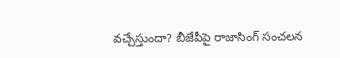వచ్చేస్తుందా? బీజేపీపై రాజాసింగ్ సంచలన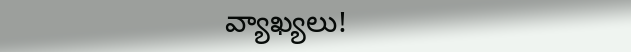వ్యాఖ్యలు!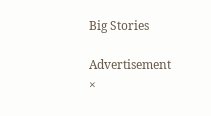Big Stories

Advertisement
×